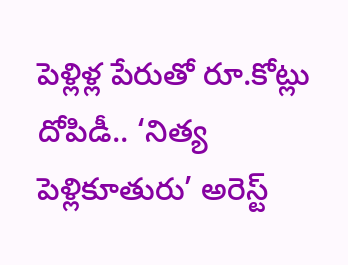పెళ్లిళ్ల‌ పేరుతో రూ.కోట్లు దోపిడీ.. ‘నిత్య పెళ్లికూతురు’ అరెస్ట్‌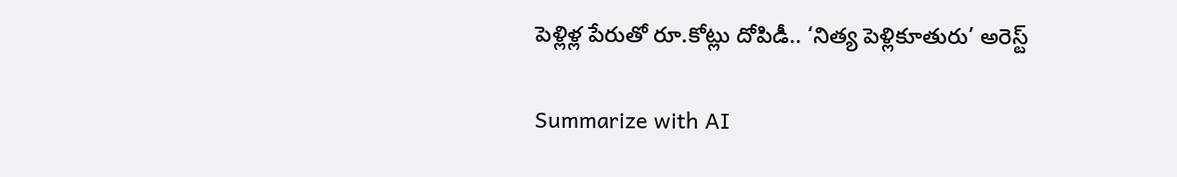పెళ్లిళ్ల‌ పేరుతో రూ.కోట్లు దోపిడీ.. ‘నిత్య పెళ్లికూతురు’ అరెస్ట్‌

Summarize with AI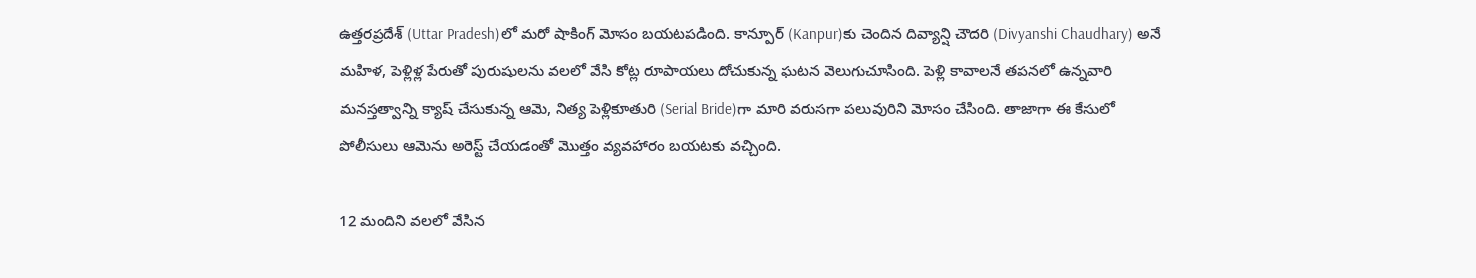ఉత్తరప్రదేశ్‌ (Uttar Pradesh)లో మరో షాకింగ్‌ మోసం బయటపడింది. కాన్పూర్‌ (Kanpur)కు చెందిన దివ్యాన్షి చౌదరి (Divyanshi Chaudhary) అనే మహిళ, పెళ్లిళ్ల‌ పేరుతో పురుషులను వలలో వేసి కోట్ల రూపాయలు దోచుకున్న ఘటన వెలుగుచూసింది. పెళ్లి కావాలనే తపనలో ఉన్నవారి మనస్తత్వాన్ని క్యాష్ చేసుకున్న ఆమె, నిత్య పెళ్లికూతురి (Serial Bride)గా మారి వరుసగా పలువురిని మోసం చేసింది. తాజాగా ఈ కేసులో పోలీసులు ఆమెను అరెస్ట్ చేయడంతో మొత్తం వ్యవహారం బయటకు వచ్చింది.

12 మందిని వలలో వేసిన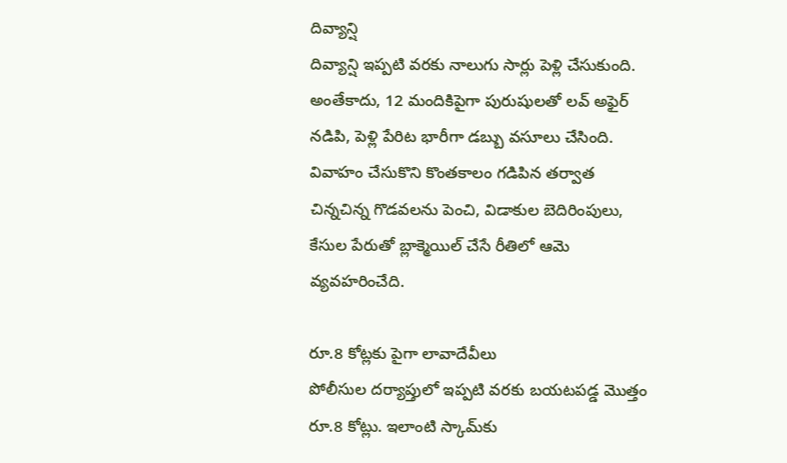దివ్యాన్షి
దివ్యాన్షి ఇప్పటి వరకు నాలుగు సార్లు పెళ్లి చేసుకుంది. అంతేకాదు, 12 మందికిపైగా పురుషులతో ల‌వ్ అఫైర్ న‌డిపి, పెళ్లి పేరిట భారీగా డబ్బు వసూలు చేసింది. వివాహం చేసుకొని కొంతకాలం గడిపిన తర్వాత చిన్నచిన్న గొడవలను పెంచి, విడాకుల బెదిరింపులు, కేసుల పేరుతో బ్లాక్మెయిల్ చేసే రీతిలో ఆమె వ్యవహరించేది.

రూ.8 కోట్లకు పైగా లావాదేవీలు
పోలీసుల దర్యాప్తులో ఇప్పటి వరకు బయటపడ్డ మొత్తం రూ.8 కోట్లు. ఇలాంటి స్కామ్‌కు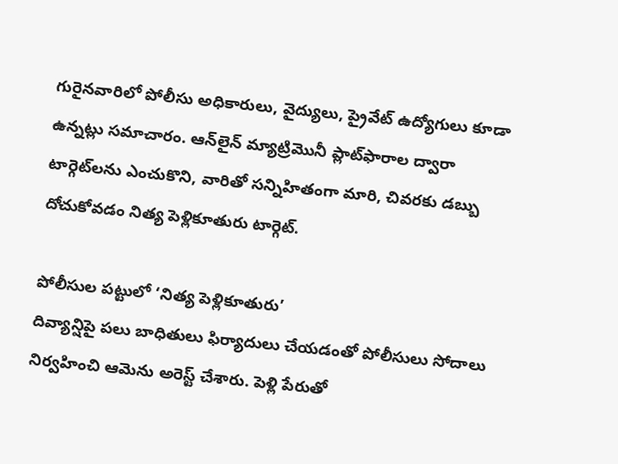గురైనవారిలో పోలీసు అధికారులు, వైద్యులు, ప్రైవేట్ ఉద్యోగులు కూడా ఉన్నట్లు సమాచారం. ఆన్‌లైన్ మ్యాట్రిమొనీ ప్లాట్‌ఫారాల ద్వారా టార్గెట్‌లను ఎంచుకొని, వారితో సన్నిహితంగా మారి, చివరకు డబ్బు దోచుకోవడం నిత్య పెళ్లికూతురు టార్గెట్‌.

పోలీసుల పట్టులో ‘నిత్య పెళ్లికూతురు’
దివ్యాన్షిపై పలు బాధితులు ఫిర్యాదులు చేయడంతో పోలీసులు సోదాలు నిర్వహించి ఆమెను అరెస్ట్ చేశారు. పెళ్లి పేరుతో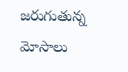జరుగుతున్న మోసాలు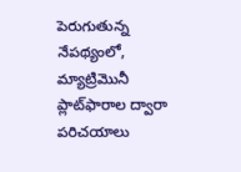పెరుగుతున్న నేపథ్యంలో, మ్యాట్రిమొనీ ప్లాట్‌ఫారాల ద్వారా పరిచయాలు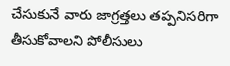చేసుకునే వారు జాగ్రత్తలు తప్పనిసరిగా తీసుకోవాలని పోలీసులు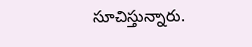సూచిస్తున్నారు.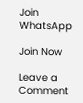Join WhatsApp

Join Now

Leave a Comment